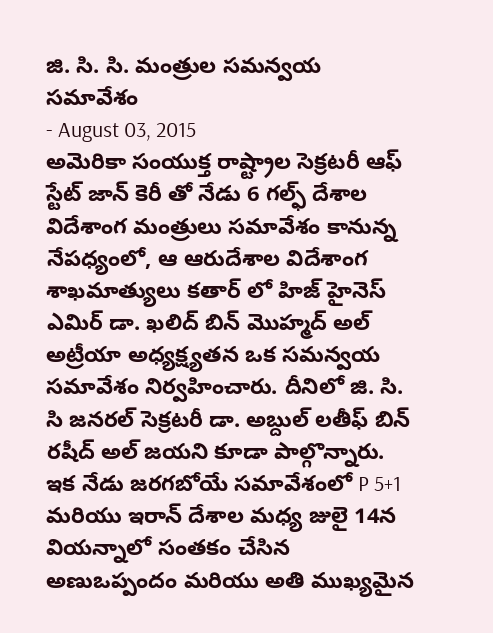జి. సి. సి. మంత్రుల సమన్వయ సమావేశం
- August 03, 2015
అమెరికా సంయుక్త రాష్ట్రాల సెక్రటరీ ఆఫ్ స్టేట్ జాన్ కెరీ తో నేడు 6 గల్ఫ్ దేశాల విదేశాంగ మంత్రులు సమావేశం కానున్న నేపధ్యంలో, ఆ ఆరుదేశాల విదేశాంగ శాఖమాత్యులు కతార్ లో హిజ్ హైనెస్ ఎమిర్ డా. ఖలిద్ బిన్ మొహ్మద్ అల్ అట్రీయా అధ్యక్ష్యతన ఒక సమన్వయ సమావేశం నిర్వహించారు. దీనిలో జి. సి. సి జనరల్ సెక్రటరీ డా. అబ్దుల్ లతీఫ్ బిన్ రషీద్ అల్ జయని కూడా పాల్గొన్నారు. ఇక నేడు జరగబోయే సమావేశంలో P 5+1 మరియు ఇరాన్ దేశాల మధ్య జులై 14న వియన్నాలో సంతకం చేసిన అణుఒప్పందం మరియు అతి ముఖ్యమైన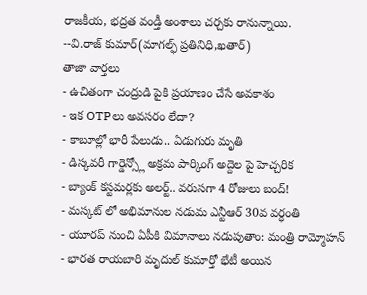రాజకీయ, భద్రత వండ్తీ అంశాలు చర్చకు రానున్నాయి.
--వి.రాజ్ కుమార్(మాగల్ఫ్ ప్రతినిధి,ఖతార్)
తాజా వార్తలు
- ఉచితంగా చంద్రుడి పైకి ప్రయాణం చేసే అవకాశం
- ఇక OTPలు అవసరం లేదా?
- కాబూల్లో భారీ పేలుడు.. ఏడుగురు మృతి
- డిస్కవరీ గార్డెన్స్లో అక్రమ పార్కింగ్ అద్దెల పై హెచ్చరిక
- బ్యాంక్ కస్టమర్లకు అలర్ట్.. వరుసగా 4 రోజులు బంద్!
- మస్కట్ లో అభిమానుల నడుమ ఎన్టీఆర్ 30వ వర్ధంతి
- యూరప్ నుంచి ఏపీకి విమానాలు నడుపుతాం: మంత్రి రామ్మోహన్
- భారత రాయబారి మృదుల్ కుమార్తో భేటీ అయిన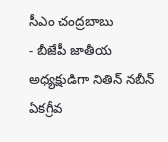సీఎం చంద్రబాబు
- బీజేపీ జాతీయ అధ్యక్షుడిగా నితిన్ నబీన్ ఏకగ్రీవ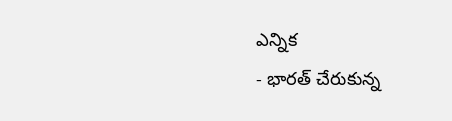ఎన్నిక
- భారత్ చేరుకున్న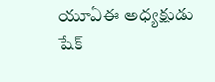యూఏఈ అధ్యక్షుడు షేక్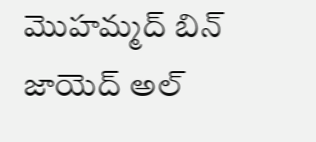మొహమ్మద్ బిన్ జాయెద్ అల్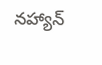నహ్యాన్